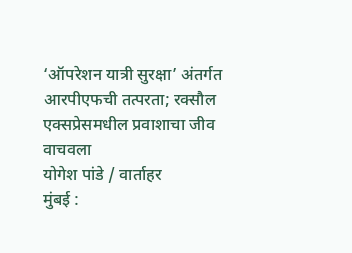‘ऑपरेशन यात्री सुरक्षा’ अंतर्गत आरपीएफची तत्परता; रक्सौल एक्सप्रेसमधील प्रवाशाचा जीव वाचवला
योगेश पांडे / वार्ताहर
मुंबई :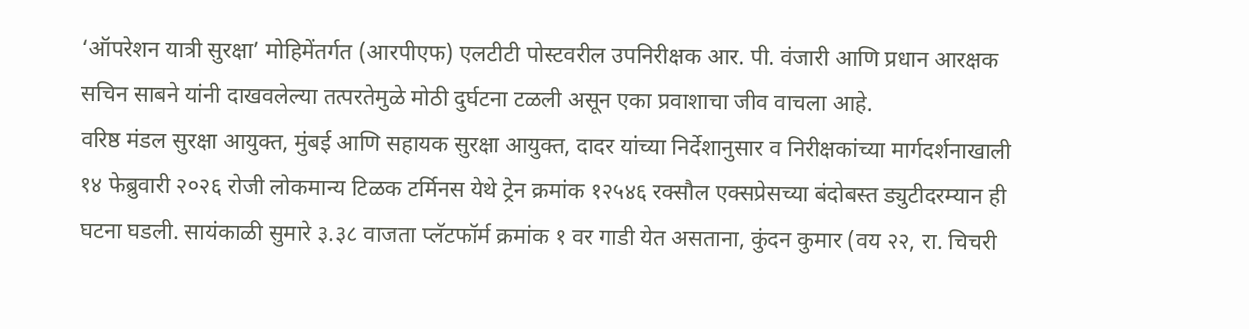‘ऑपरेशन यात्री सुरक्षा’ मोहिमेंतर्गत (आरपीएफ) एलटीटी पोस्टवरील उपनिरीक्षक आर. पी. वंजारी आणि प्रधान आरक्षक सचिन साबने यांनी दाखवलेल्या तत्परतेमुळे मोठी दुर्घटना टळली असून एका प्रवाशाचा जीव वाचला आहे.
वरिष्ठ मंडल सुरक्षा आयुक्त, मुंबई आणि सहायक सुरक्षा आयुक्त, दादर यांच्या निर्देशानुसार व निरीक्षकांच्या मार्गदर्शनाखाली १४ फेब्रुवारी २०२६ रोजी लोकमान्य टिळक टर्मिनस येथे ट्रेन क्रमांक १२५४६ रक्सौल एक्सप्रेसच्या बंदोबस्त ड्युटीदरम्यान ही घटना घडली. सायंकाळी सुमारे ३.३८ वाजता प्लॅटफॉर्म क्रमांक १ वर गाडी येत असताना, कुंदन कुमार (वय २२, रा. चिचरी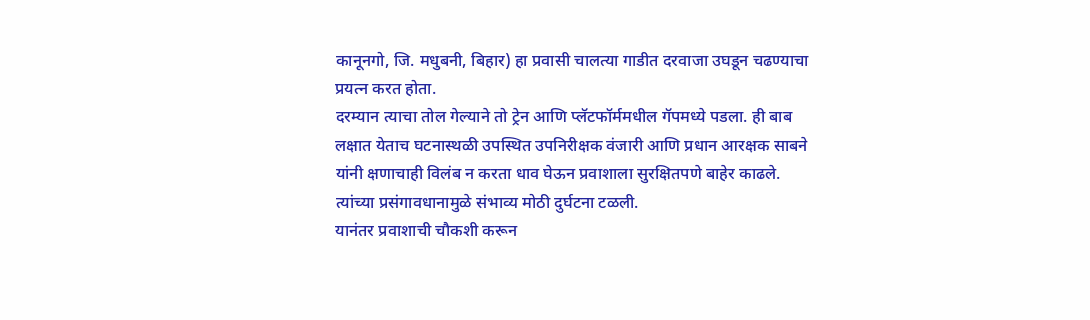कानूनगो, जि. मधुबनी, बिहार) हा प्रवासी चालत्या गाडीत दरवाजा उघडून चढण्याचा प्रयत्न करत होता.
दरम्यान त्याचा तोल गेल्याने तो ट्रेन आणि प्लॅटफॉर्ममधील गॅपमध्ये पडला. ही बाब लक्षात येताच घटनास्थळी उपस्थित उपनिरीक्षक वंजारी आणि प्रधान आरक्षक साबने यांनी क्षणाचाही विलंब न करता धाव घेऊन प्रवाशाला सुरक्षितपणे बाहेर काढले. त्यांच्या प्रसंगावधानामुळे संभाव्य मोठी दुर्घटना टळली.
यानंतर प्रवाशाची चौकशी करून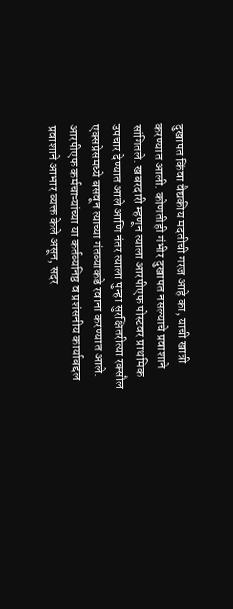दुखापत किंवा वैद्यकीय मदतीची गरज आहे का, याची खात्री करण्यात आली. कोणतीही गंभीर दुखापत नसल्याचे प्रवाशाने सांगितले. खबरदारी म्हणून त्याला आरपीएफ पोस्टवर प्राथमिक उपचार देण्यात आले आणि नंतर त्याला पुन्हा सुरक्षितरीत्या रक्सौल एक्सप्रेसमध्ये बसवून त्याच्या गंतव्याकडे रवाना करण्यात आले.
आरपीएफ कर्मचाऱ्यांच्या या कर्तव्यनिष्ठ व प्रशंसनीय कार्याबद्दल प्रवाशाने आभार व्यक्त केले असून, सदर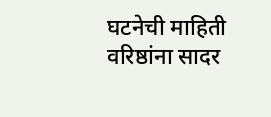घटनेची माहिती वरिष्ठांना सादर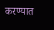करण्यात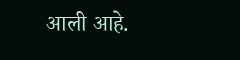आली आहे.